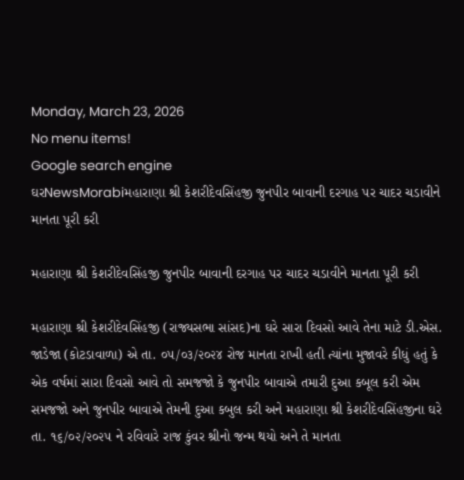Monday, March 23, 2026
No menu items!
Google search engine
ઘરNewsMorabiમહારાણા શ્રી કેશરીદેવસિંહજી જુનપીર બાવાની દરગાહ પર ચાદર ચડાવીને માનતા પૂરી કરી

મહારાણા શ્રી કેશરીદેવસિંહજી જુનપીર બાવાની દરગાહ પર ચાદર ચડાવીને માનતા પૂરી કરી

મહારાણા શ્રી કેશરીદેવસિંહજી (રાજ્યસભા સાંસદ)ના ઘરે સારા દિવસો આવે તેના માટે ડી.એસ. જાડેજા (કોટડાવાળા) એ તા. ૦૫/૦૩/૨૦૨૪ રોજ માનતા રાખી હતી ત્યાંના મુજાવરે કીધું હતું કે એક વર્ષમાં સારા દિવસો આવે તો સમજજો કે જુનપીર બાવાએ તમારી દુઆ કબૂલ કરી એમ સમજજો અને જુનપીર બાવાએ તેમની દુઆ કબુલ કરી અને મહારાણા શ્રી કેશરીદેવસિંહજીના ઘરે તા. ૧૬/૦૨/૨૦૨૫ ને રવિવારે રાજ કુંવર શ્રીનો જન્મ થયો અને તે માનતા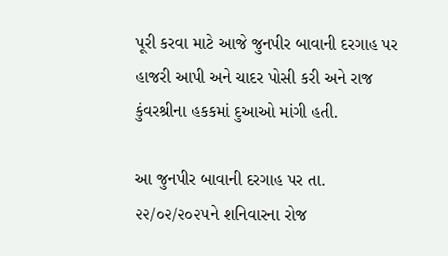પૂરી કરવા માટે આજે જુનપીર બાવાની દરગાહ પર હાજરી આપી અને ચાદર પોસી કરી અને રાજ કુંવરશ્રીના હકકમાં દુઆઓ માંગી હતી.

આ જુનપીર બાવાની દરગાહ પર તા. ૨૨/૦૨/૨૦૨૫ને શનિવારના રોજ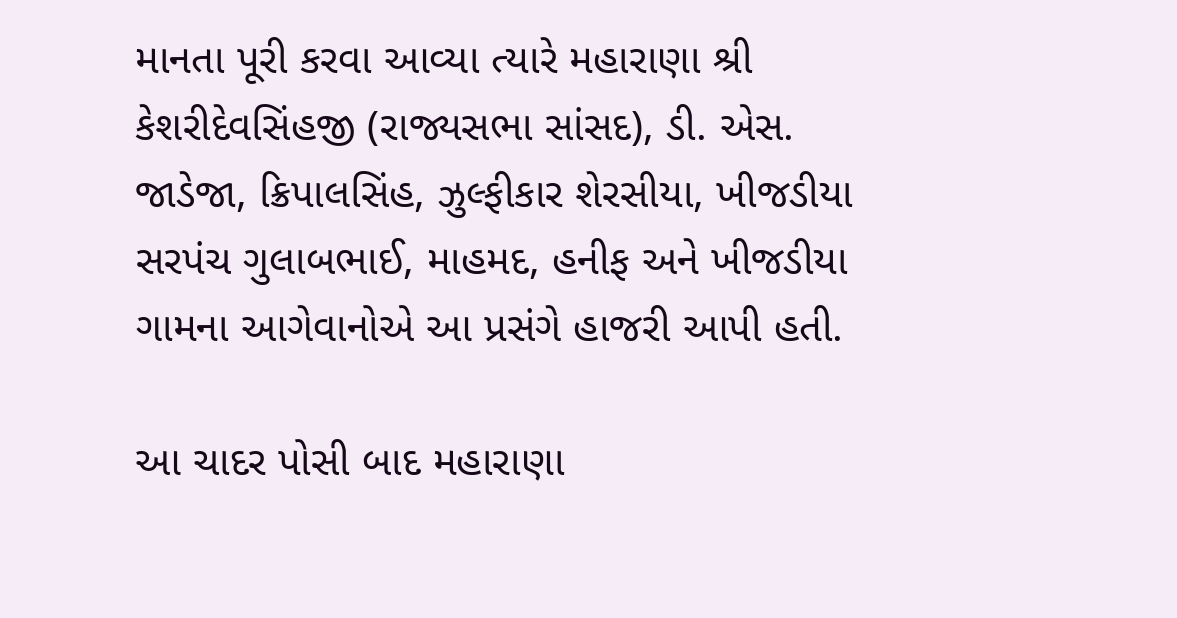માનતા પૂરી કરવા આવ્યા ત્યારે મહારાણા શ્રી કેશરીદેવસિંહજી (રાજ્યસભા સાંસદ), ડી. એસ. જાડેજા, ક્રિપાલસિંહ, ઝુલ્ફીકાર શેરસીયા, ખીજડીયા સરપંચ ગુલાબભાઈ, માહમદ, હનીફ અને ખીજડીયા ગામના આગેવાનોએ આ પ્રસંગે હાજરી આપી હતી.

આ ચાદર પોસી બાદ મહારાણા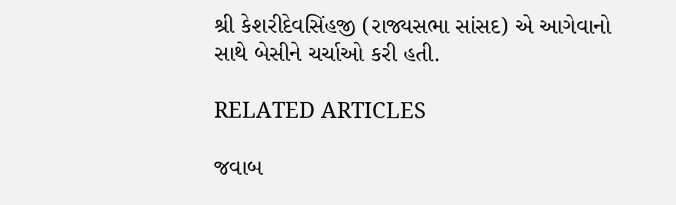શ્રી કેશરીદેવસિંહજી (રાજ્યસભા સાંસદ) એ આગેવાનો સાથે બેસીને ચર્ચાઓ કરી હતી.

RELATED ARTICLES

જવાબ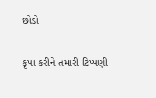છોડો

કૃપા કરીને તમારી ટિપ્પણી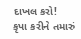દાખલ કરો!
કૃપા કરીને તમારું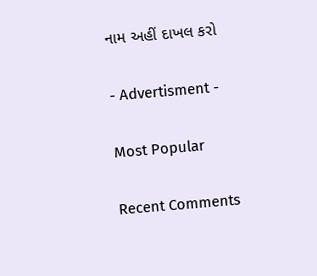નામ અહીં દાખલ કરો

- Advertisment -

Most Popular

Recent Comments